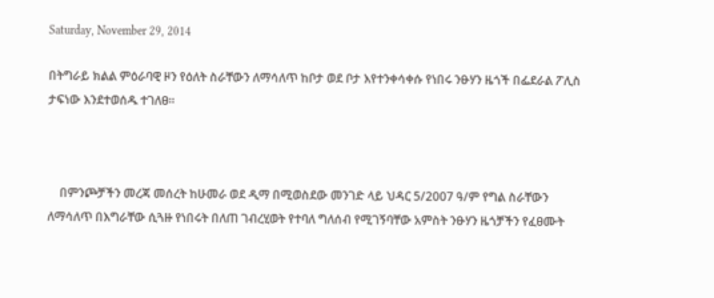Saturday, November 29, 2014

በትግራይ ክልል ምዕራባዊ ዞን የዕለት ስራቸውን ለማሳለጥ ከቦታ ወደ ቦታ እየተንቀሳቀሱ የነበሩ ንፁሃን ዜጎች በፌደራል ፖሊስ ታፍነው እንደተወሰዱ ተገለፀ።



    በምንጮቻችን መረጃ መሰረት ከሁመራ ወደ ዲማ በሚወስደው መንገድ ላይ ህዳር 5/2007 ዓ/ም የግል ስራቸውን ለማሳለጥ በእግራቸው ሲጓዙ የነበሩት በለጠ ገብረሂወት የተባለ ግለሰብ የሚገኝባቸው አምስት ንፁሃን ዜጎቻችን የፈፀሙት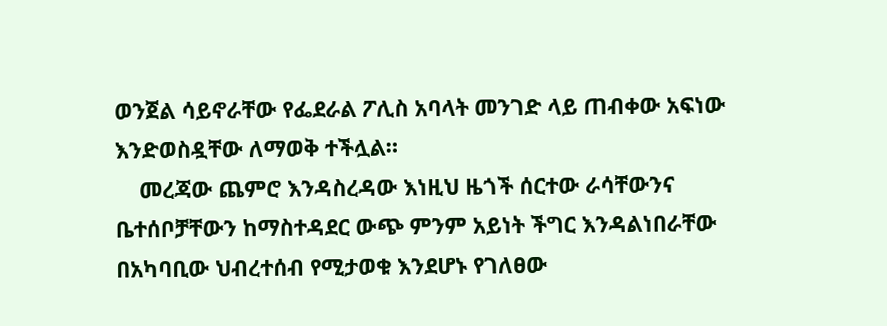ወንጀል ሳይኖራቸው የፌደራል ፖሊስ አባላት መንገድ ላይ ጠብቀው አፍነው እንድወስዷቸው ለማወቅ ተችሏል።
    መረጃው ጨምሮ እንዳስረዳው እነዚህ ዜጎች ሰርተው ራሳቸውንና ቤተሰቦቻቸውን ከማስተዳደር ውጭ ምንም አይነት ችግር እንዳልነበራቸው በአካባቢው ህብረተሰብ የሚታወቁ እንደሆኑ የገለፀው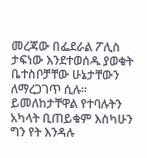መረጃው በፌደራል ፖሊስ ታፍነው እንደተወሰዱ ያወቁት ቤተስቦቻቸው ሁኔታቸውን ለማረጋገጥ ሲሉ። ይመለከታቸዋል የተባሉትን አካላት ቢጠይቁም እስካሁን ግን የት እንዳሉ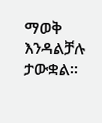ማወቅ እንዳልቻሉ ታውቋል።